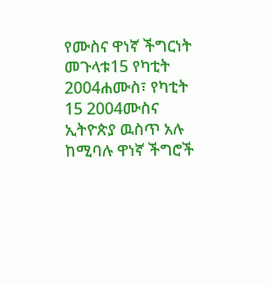የሙስና ዋነኛ ችግርነት መጉላቱ15 የካቲት 2004ሐሙስ፣ የካቲት 15 2004ሙስና ኢትዮጵያ ዉስጥ አሉ ከሚባሉ ዋነኛ ችግሮች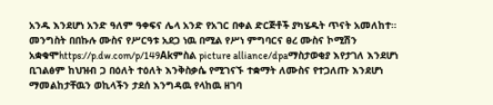አንዱ እንደሆነ አንድ ዓለም ዓቀፍና ሌላ አንድ የአገር በቀል ድርጅቶች ያካሄዱት ጥናት አመለከተ። መንግስት በበኩሉ ሙስና የሥርዓቱ አደጋ ነዉ በሚል የሥነ ምግባርና ፀረ ሙስና ኮሚሽን አቋቁሞhttps://p.dw.com/p/149Akምስል picture alliance/dpaማስታወቂያ እየታገለ እንደሆነ ቢገልፅም ከህዝብ ጋ በዕለት ተዕለት እንቅስቃሴ የሚገናኙ ተቋማት ለሙስና የተጋለጡ እንደሆነ ማመልከታቸዉን ወኪላችን ታደሰ እንግዳዉ የላከዉ ዘገባ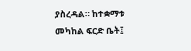ያስረዳል። ከተቋማቱ መካከል ፍርድ ቤት፤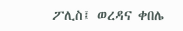ፖሊስ፤ ወረዳና ቀበሌ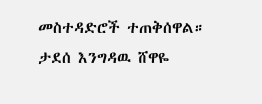መስተዳድሮች ተጠቅሰዋል። ታደሰ እንግዳዉ ሸዋዬ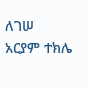ለገሠ አርያም ተክሌ